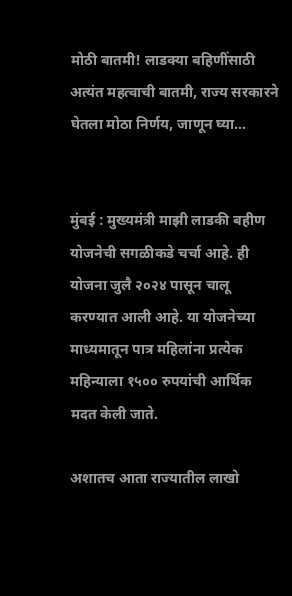मोठी बातमी! लाडक्या बहिणींसाठी अत्यंत महत्वाची बातमी, राज्य सरकारने घेतला मोठा निर्णय, जाणून घ्या…


मुंबई : मुख्यमंत्री माझी लाडकी बहीण योजनेची सगळीकडे चर्चा आहे. ही योजना जुलै २०२४ पासून चालू करण्यात आली आहे. या योजनेच्या माध्यमातून पात्र महिलांना प्रत्येक महिन्याला १५०० रुपयांची आर्थिक मदत केली जाते.

अशातच आता राज्यातील लाखो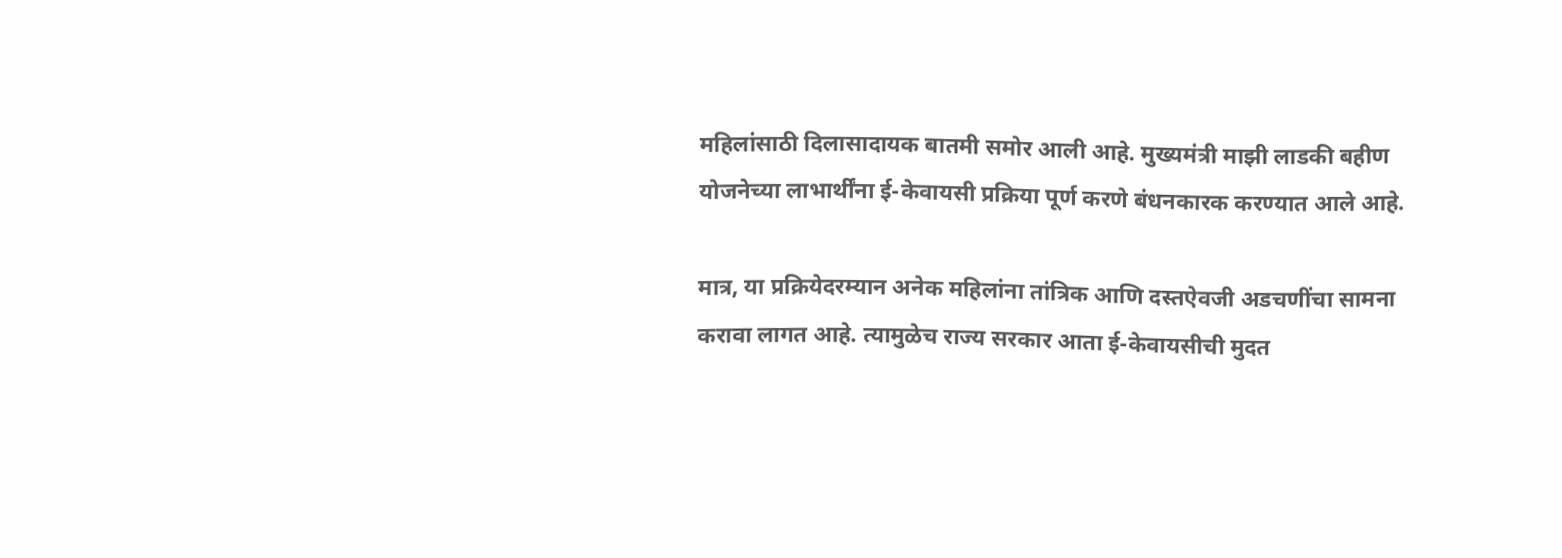महिलांसाठी दिलासादायक बातमी समोर आली आहे. मुख्यमंत्री माझी लाडकी बहीण योजनेच्या लाभार्थींना ई-केवायसी प्रक्रिया पूर्ण करणे बंधनकारक करण्यात आले आहे.

मात्र, या प्रक्रियेदरम्यान अनेक महिलांना तांत्रिक आणि दस्तऐवजी अडचणींचा सामना करावा लागत आहे. त्यामुळेच राज्य सरकार आता ई-केवायसीची मुदत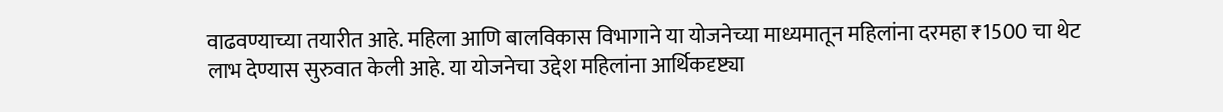वाढवण्याच्या तयारीत आहे. महिला आणि बालविकास विभागाने या योजनेच्या माध्यमातून महिलांना दरमहा ₹1500 चा थेट लाभ देण्यास सुरुवात केली आहे. या योजनेचा उद्देश महिलांना आर्थिकदृष्ट्या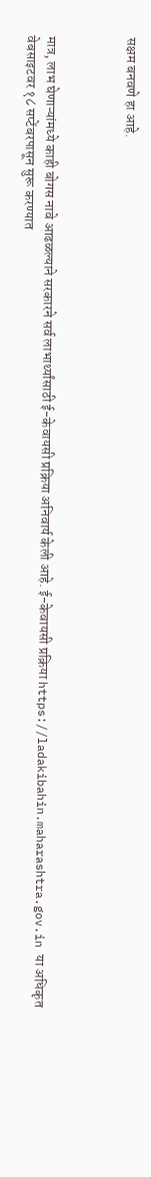सक्षम बनवणे हा आहे.



मात्र, लाभ घेणाऱ्यांमध्ये काही बोगस नावे आढळल्याने सरकारने सर्व लाभार्थ्यांसाठी ई-केवायसी प्रक्रिया अनिवार्य केली आहे. ई-केवायसी प्रक्रिया https://ladakibahin.maharashtra.gov.in या अधिकृत वेबसाइटवर १८ सप्टेंबरपासून सुरू करण्यात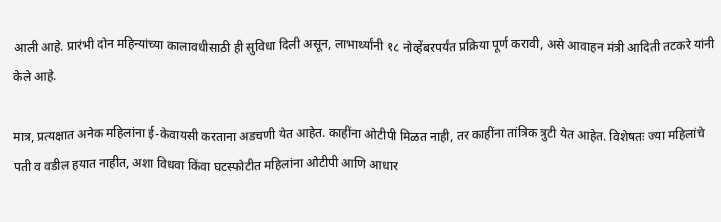आली आहे. प्रारंभी दोन महिन्यांच्या कालावधीसाठी ही सुविधा दिली असून, लाभार्थ्यांनी १८ नोव्हेंबरपर्यंत प्रक्रिया पूर्ण करावी, असे आवाहन मंत्री आदिती तटकरे यांनी केले आहे.

मात्र, प्रत्यक्षात अनेक महिलांना ई-केवायसी करताना अडचणी येत आहेत. काहींना ओटीपी मिळत नाही, तर काहींना तांत्रिक त्रुटी येत आहेत. विशेषतः ज्या महिलांचे पती व वडील हयात नाहीत, अशा विधवा किंवा घटस्फोटीत महिलांना ओटीपी आणि आधार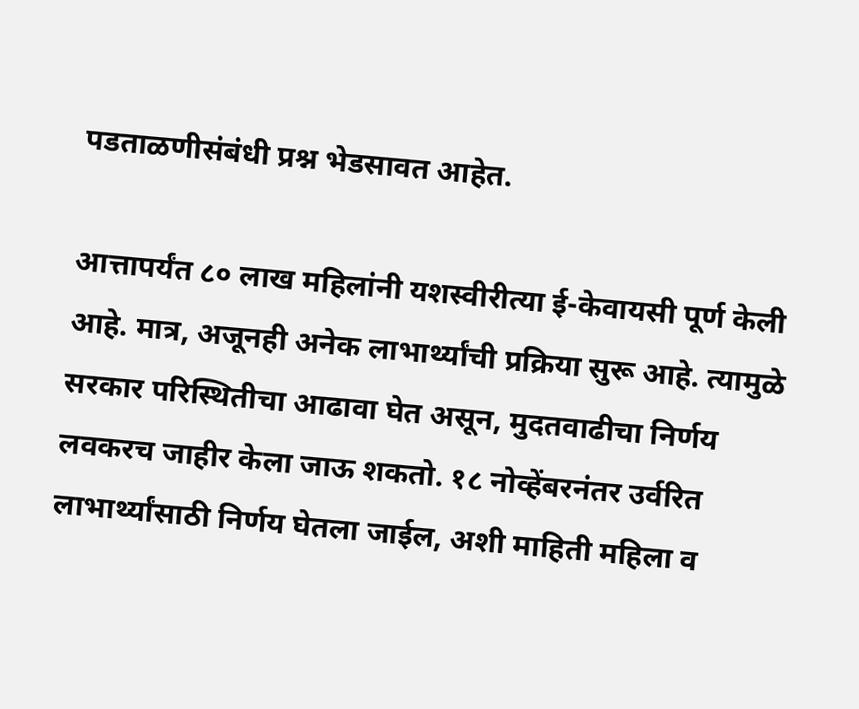पडताळणीसंबंधी प्रश्न भेडसावत आहेत.

आत्तापर्यंत ८० लाख महिलांनी यशस्वीरीत्या ई-केवायसी पूर्ण केली आहे. मात्र, अजूनही अनेक लाभार्थ्यांची प्रक्रिया सुरू आहे. त्यामुळे सरकार परिस्थितीचा आढावा घेत असून, मुदतवाढीचा निर्णय लवकरच जाहीर केला जाऊ शकतो. १८ नोव्हेंबरनंतर उर्वरित लाभार्थ्यांसाठी निर्णय घेतला जाईल, अशी माहिती महिला व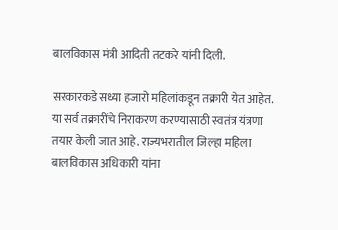बालविकास मंत्री आदिती तटकरे यांनी दिली.

सरकारकडे सध्या हजारो महिलांकडून तक्रारी येत आहेत. या सर्व तक्रारींचे निराकरण करण्यासाठी स्वतंत्र यंत्रणा तयार केली जात आहे. राज्यभरातील जिल्हा महिला बालविकास अधिकारी यांना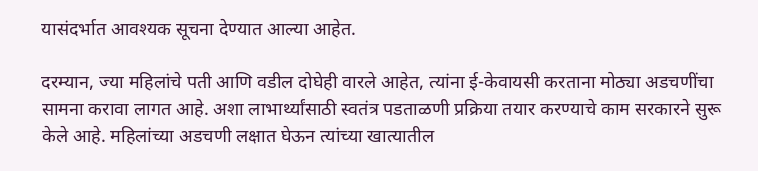यासंदर्भात आवश्यक सूचना देण्यात आल्या आहेत.

दरम्यान, ज्या महिलांचे पती आणि वडील दोघेही वारले आहेत, त्यांना ई-केवायसी करताना मोठ्या अडचणींचा सामना करावा लागत आहे. अशा लाभार्थ्यांसाठी स्वतंत्र पडताळणी प्रक्रिया तयार करण्याचे काम सरकारने सुरू केले आहे. महिलांच्या अडचणी लक्षात घेऊन त्यांच्या खात्यातील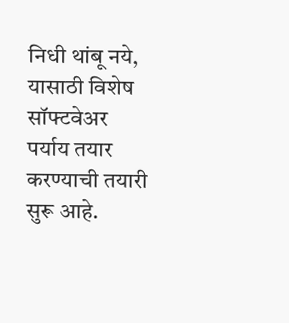निधी थांबू नये, यासाठी विशेष सॉफ्टवेअर पर्याय तयार करण्याची तयारी सुरू आहे.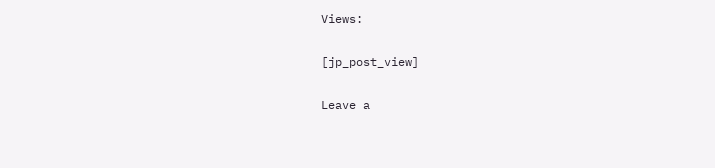Views:

[jp_post_view]

Leave a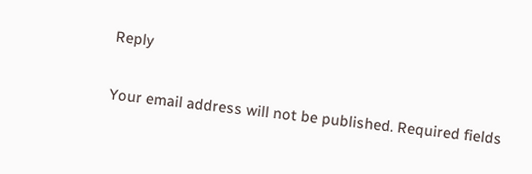Reply

Your email address will not be published. Required fields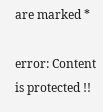are marked *

error: Content is protected !!